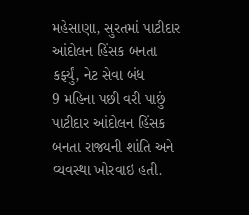મહેસાણા, સુરતમાં પાટીદાર આંદોલન હિંસક બનતા કર્ફ્યું, નેટ સેવા બંધ
9 મહિના પછી વરી પાછું પાટીદાર આંદોલન હિંસક બનતા રાજ્યની શાંતિ અને વ્યવસ્થા ખોરવાઇ હતી.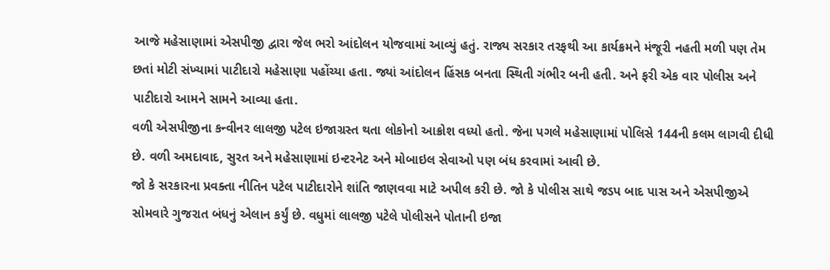આજે મહેસાણામાં એસપીજી દ્વારા જેલ ભરો આંદોલન યોજવામાં આવ્યું હતું. રાજ્ય સરકાર તરફથી આ કાર્યક્રમને મંજૂરી નહતી મળી પણ તેમ છતાં મોટી સંખ્યામાં પાટીદારો મહેસાણા પહોંચ્યા હતા. જ્યાં આંદોલન હિંસક બનતા સ્થિતી ગંભીર બની હતી. અને ફરી એક વાર પોલીસ અને પાટીદારો આમને સામને આવ્યા હતા.
વળી એસપીજીના કન્વીનર લાલજી પટેલ ઇજાગ્રસ્ત થતા લોકોનો આક્રોશ વધ્યો હતો. જેના પગલે મહેસાણામાં પોલિસે 144ની કલમ લાગવી દીધી છે. વળી અમદાવાદ, સુરત અને મહેસાણામાં ઇન્ટરનેટ અને મોબાઇલ સેવાઓ પણ બંધ કરવામાં આવી છે.
જો કે સરકારના પ્રવક્તા નીતિન પટેલ પાટીદારોને શાંતિ જાણવવા માટે અપીલ કરી છે. જો કે પોલીસ સાથે જડપ બાદ પાસ અને એસપીજીએ સોમવારે ગુજરાત બંધનું એલાન કર્યું છે. વધુમાં લાલજી પટેલે પોલીસને પોતાની ઇજા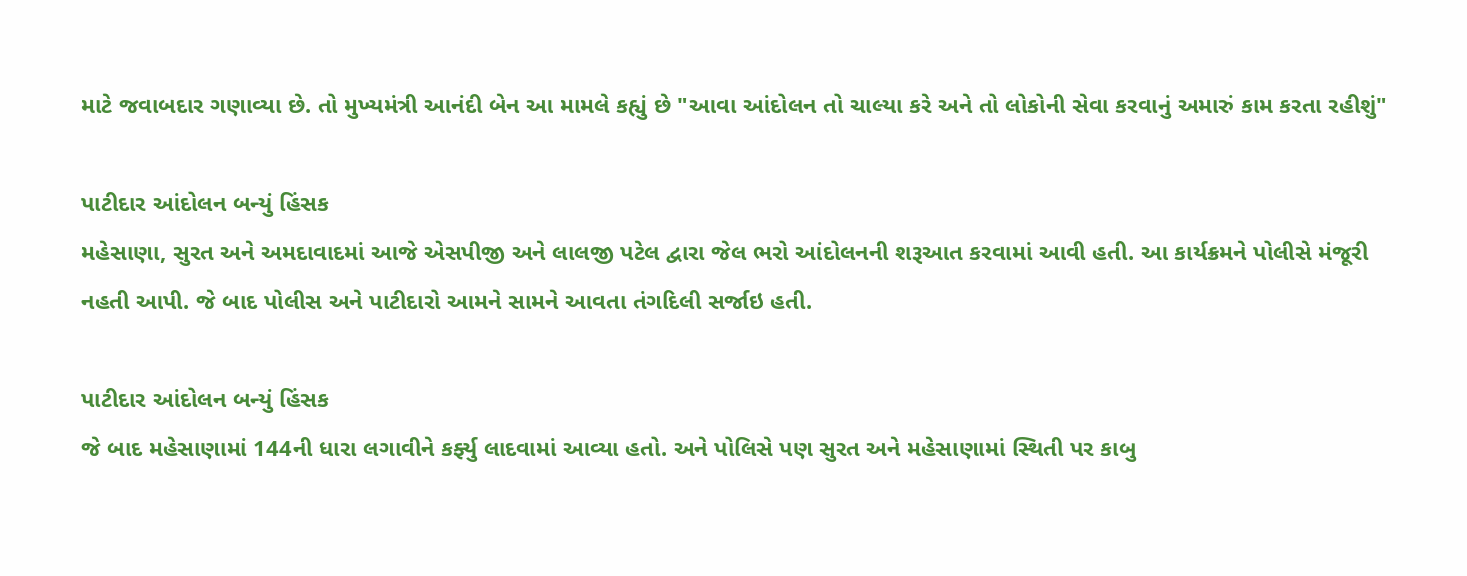માટે જવાબદાર ગણાવ્યા છે. તો મુખ્યમંત્રી આનંદી બેન આ મામલે કહ્યું છે "આવા આંદોલન તો ચાલ્યા કરે અને તો લોકોની સેવા કરવાનું અમારું કામ કરતા રહીશું"

પાટીદાર આંદોલન બન્યું હિંસક
મહેસાણા, સુરત અને અમદાવાદમાં આજે એસપીજી અને લાલજી પટેલ દ્વારા જેલ ભરો આંદોલનની શરૂઆત કરવામાં આવી હતી. આ કાર્યક્રમને પોલીસે મંજૂરી નહતી આપી. જે બાદ પોલીસ અને પાટીદારો આમને સામને આવતા તંગદિલી સર્જાઇ હતી.

પાટીદાર આંદોલન બન્યું હિંસક
જે બાદ મહેસાણામાં 144ની ધારા લગાવીને કર્ફ્યુ લાદવામાં આવ્યા હતો. અને પોલિસે પણ સુરત અને મહેસાણામાં સ્થિતી પર કાબુ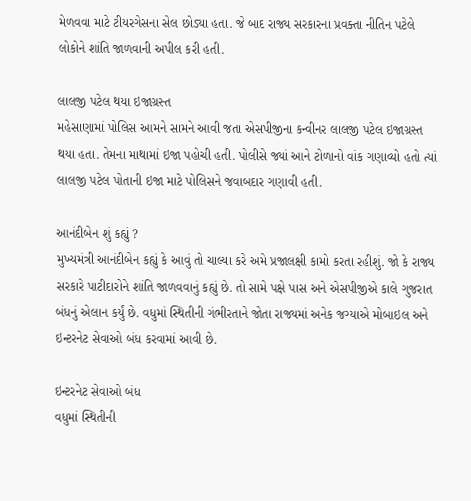મેળવવા માટે ટીયરગેસના સેલ છોડ્યા હતા. જે બાદ રાજ્ય સરકારના પ્રવક્તા નીતિન પટેલે લોકોને શાંતિ જાળવાની અપીલ કરી હતી.

લાલજી પટેલ થયા ઇજાગ્રસ્ત
મહેસાણામાં પોલિસ આમને સામને આવી જતા એસપીજીના કન્વીનર લાલજી પટેલ ઇજાગ્રસ્ત થયા હતા. તેમના માથામાં ઇજા પહોચી હતી. પોલીસે જ્યાં આને ટોળાનો વાંક ગણાવ્યો હતો ત્યાં લાલજી પટેલ પોતાની ઇજા માટે પોલિસને જવાબદાર ગણાવી હતી.

આનંદીબેન શું કહ્યું ?
મુખ્યમંત્રી આનંદીબેન કહ્યું કે આવું તો ચાલ્યા કરે અમે પ્રજાલક્ષી કામો કરતા રહીશું. જો કે રાજ્ય સરકારે પાટીદારોને શાંતિ જાળવવાનું કહ્યું છે. તો સામે પક્ષે પાસ અને એસપીજીએ કાલે ગુજરાત બંધનું એલાન કર્યું છે. વધુમાં સ્થિતીની ગંભીરતાને જોતા રાજ્યમાં અનેક જગ્યાએ મોબાઇલ અને ઇન્ટરનેટ સેવાઓ બંધ કરવામાં આવી છે.

ઇન્ટરનેટ સેવાઓ બંધ
વધુમાં સ્થિતીની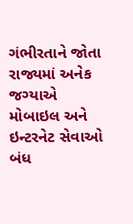ગંભીરતાને જોતા રાજ્યમાં અનેક જગ્યાએ મોબાઇલ અને ઇન્ટરનેટ સેવાઓ બંધ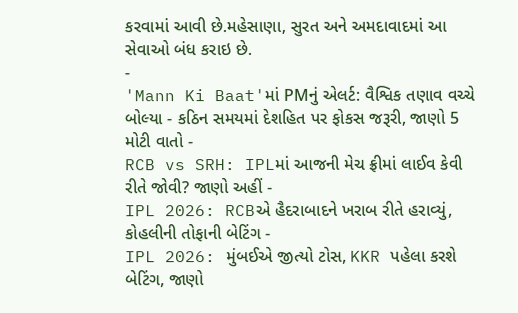કરવામાં આવી છે.મહેસાણા, સુરત અને અમદાવાદમાં આ સેવાઓ બંધ કરાઇ છે.
-
'Mann Ki Baat'માં PMનું એલર્ટ: વૈશ્વિક તણાવ વચ્ચે બોલ્યા - કઠિન સમયમાં દેશહિત પર ફોકસ જરૂરી, જાણો 5 મોટી વાતો -
RCB vs SRH: IPLમાં આજની મેચ ફ્રીમાં લાઈવ કેવી રીતે જોવી? જાણો અહીં -
IPL 2026: RCBએ હૈદરાબાદને ખરાબ રીતે હરાવ્યું, કોહલીની તોફાની બેટિંગ -
IPL 2026: મુંબઈએ જીત્યો ટોસ, KKR પહેલા કરશે બેટિંગ, જાણો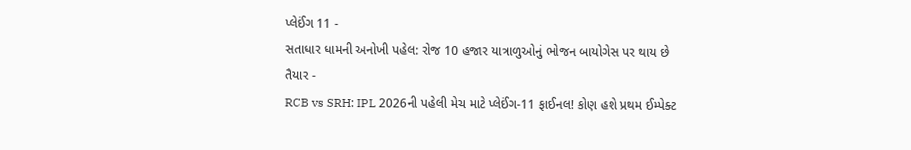પ્લેઈંગ 11 -
સતાધાર ધામની અનોખી પહેલ: રોજ 10 હજાર યાત્રાળુઓનું ભોજન બાયોગેસ પર થાય છે તૈયાર -
RCB vs SRH: IPL 2026ની પહેલી મેચ માટે પ્લેઈંગ-11 ફાઈનલ! કોણ હશે પ્રથમ ઈમ્પેક્ટ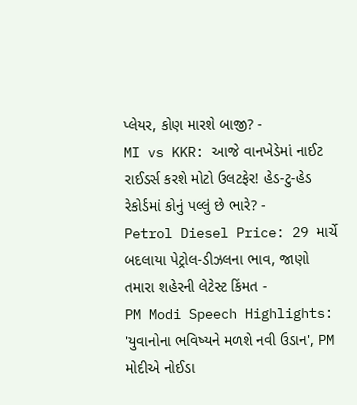પ્લેયર, કોણ મારશે બાજી? -
MI vs KKR: આજે વાનખેડેમાં નાઈટ રાઈડર્સ કરશે મોટો ઉલટફેર! હેડ-ટુ-હેડ રેકોર્ડમાં કોનું પલ્લું છે ભારે? -
Petrol Diesel Price: 29 માર્ચે બદલાયા પેટ્રોલ-ડીઝલના ભાવ, જાણો તમારા શહેરની લેટેસ્ટ કિંમત -
PM Modi Speech Highlights: 'યુવાનોના ભવિષ્યને મળશે નવી ઉડાન', PM મોદીએ નોઈડા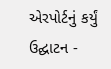એરપોર્ટનું કર્યું ઉદ્ઘાટન -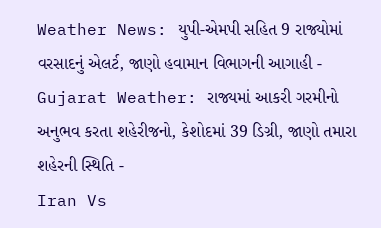Weather News: યુપી-એમપી સહિત 9 રાજ્યોમાં વરસાદનું એલર્ટ, જાણો હવામાન વિભાગની આગાહી -
Gujarat Weather: રાજ્યમાં આકરી ગરમીનો અનુભવ કરતા શહેરીજનો, કેશોદમાં 39 ડિગ્રી, જાણો તમારા શહેરની સ્થિતિ -
Iran Vs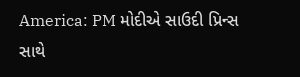America: PM મોદીએ સાઉદી પ્રિન્સ સાથે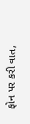ફોન પર કરી વાત,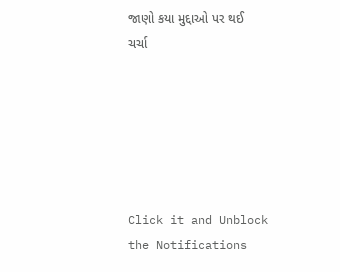જાણો કયા મુદ્દાઓ પર થઈ ચર્ચા






Click it and Unblock the Notifications